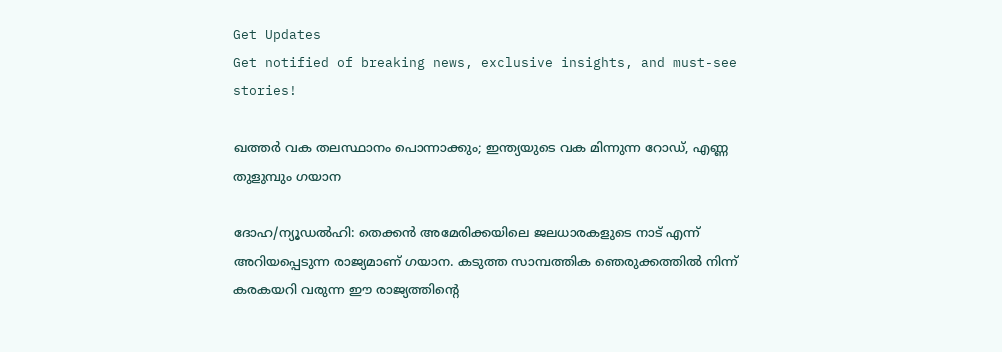Get Updates
Get notified of breaking news, exclusive insights, and must-see stories!

ഖത്തര്‍ വക തലസ്ഥാനം പൊന്നാക്കും; ഇന്ത്യയുടെ വക മിന്നുന്ന റോഡ്, എണ്ണ തുളുമ്പും ഗയാന

ദോഹ/ന്യൂഡല്‍ഹി: തെക്കന്‍ അമേരിക്കയിലെ ജലധാരകളുടെ നാട് എന്ന് അറിയപ്പെടുന്ന രാജ്യമാണ് ഗയാന. കടുത്ത സാമ്പത്തിക ഞെരുക്കത്തില്‍ നിന്ന് കരകയറി വരുന്ന ഈ രാജ്യത്തിന്റെ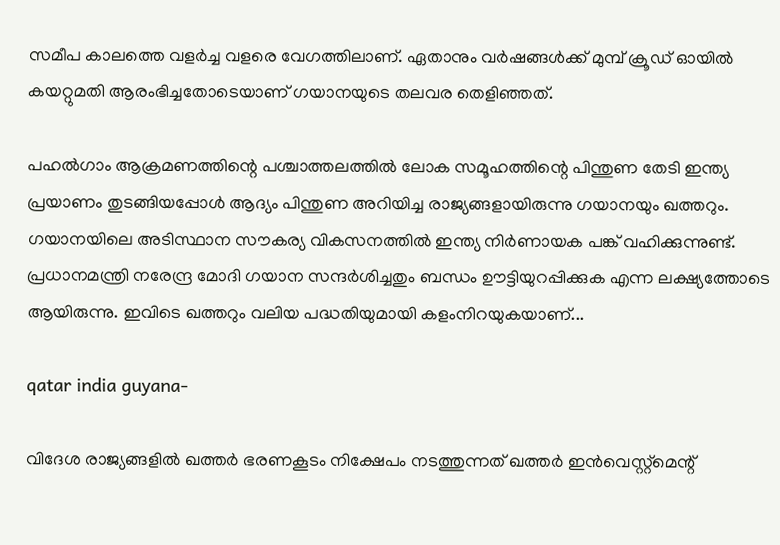സമീപ കാലത്തെ വളര്‍ച്ച വളരെ വേഗത്തിലാണ്. ഏതാനും വര്‍ഷങ്ങള്‍ക്ക് മുമ്പ് ക്രൂഡ് ഓയില്‍ കയറ്റുമതി ആരംഭിച്ചതോടെയാണ് ഗയാനയുടെ തലവര തെളിഞ്ഞത്.

പഹല്‍ഗാം ആക്രമണത്തിന്റെ പശ്ചാത്തലത്തില്‍ ലോക സമൂഹത്തിന്റെ പിന്തുണ തേടി ഇന്ത്യ പ്രയാണം തുടങ്ങിയപ്പോള്‍ ആദ്യം പിന്തുണ അറിയിച്ച രാജ്യങ്ങളായിരുന്നു ഗയാനയും ഖത്തറും. ഗയാനയിലെ അടിസ്ഥാന സൗകര്യ വികസനത്തില്‍ ഇന്ത്യ നിര്‍ണായക പങ്ക് വഹിക്കുന്നുണ്ട്. പ്രധാനമന്ത്രി നരേന്ദ്ര മോദി ഗയാന സന്ദര്‍ശിച്ചതും ബന്ധം ഊട്ടിയുറപ്പിക്കുക എന്ന ലക്ഷ്യത്തോടെ ആയിരുന്നു. ഇവിടെ ഖത്തറും വലിയ പദ്ധതിയുമായി കളംനിറയുകയാണ്...

qatar india guyana-

വിദേശ രാജ്യങ്ങളില്‍ ഖത്തര്‍ ഭരണകൂടം നിക്ഷേപം നടത്തുന്നത് ഖത്തര്‍ ഇന്‍വെസ്റ്റ്‌മെന്റ്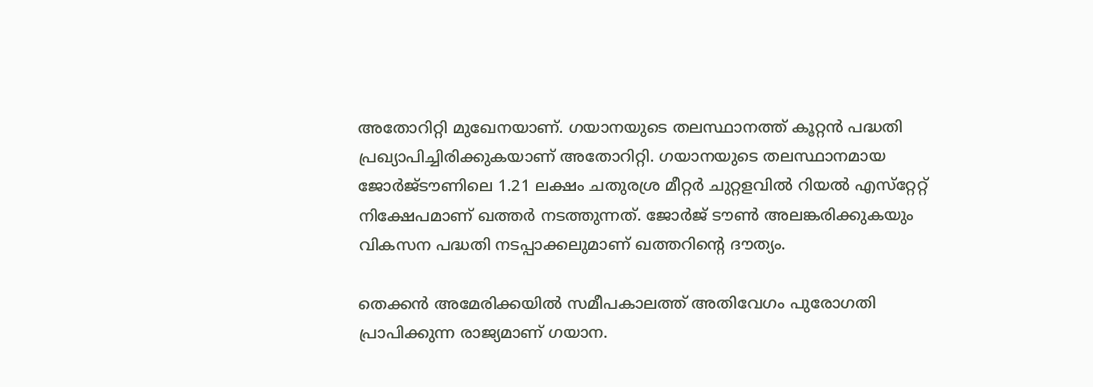അതോറിറ്റി മുഖേനയാണ്. ഗയാനയുടെ തലസ്ഥാനത്ത് കൂറ്റന്‍ പദ്ധതി പ്രഖ്യാപിച്ചിരിക്കുകയാണ് അതോറിറ്റി. ഗയാനയുടെ തലസ്ഥാനമായ ജോര്‍ജ്ടൗണിലെ 1.21 ലക്ഷം ചതുരശ്ര മീറ്റര്‍ ചുറ്റളവില്‍ റിയല്‍ എസ്‌റ്റേറ്റ് നിക്ഷേപമാണ് ഖത്തര്‍ നടത്തുന്നത്. ജോര്‍ജ് ടൗണ്‍ അലങ്കരിക്കുകയും വികസന പദ്ധതി നടപ്പാക്കലുമാണ് ഖത്തറിന്റെ ദൗത്യം.

തെക്കന്‍ അമേരിക്കയില്‍ സമീപകാലത്ത് അതിവേഗം പുരോഗതി പ്രാപിക്കുന്ന രാജ്യമാണ് ഗയാന.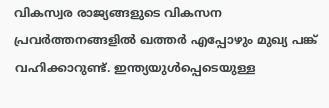വികസ്വര രാജ്യങ്ങളുടെ വികസന പ്രവര്‍ത്തനങ്ങളില്‍ ഖത്തര്‍ എപ്പോഴും മുഖ്യ പങ്ക് വഹിക്കാറുണ്ട്. ഇന്ത്യയുള്‍പ്പെടെയുള്ള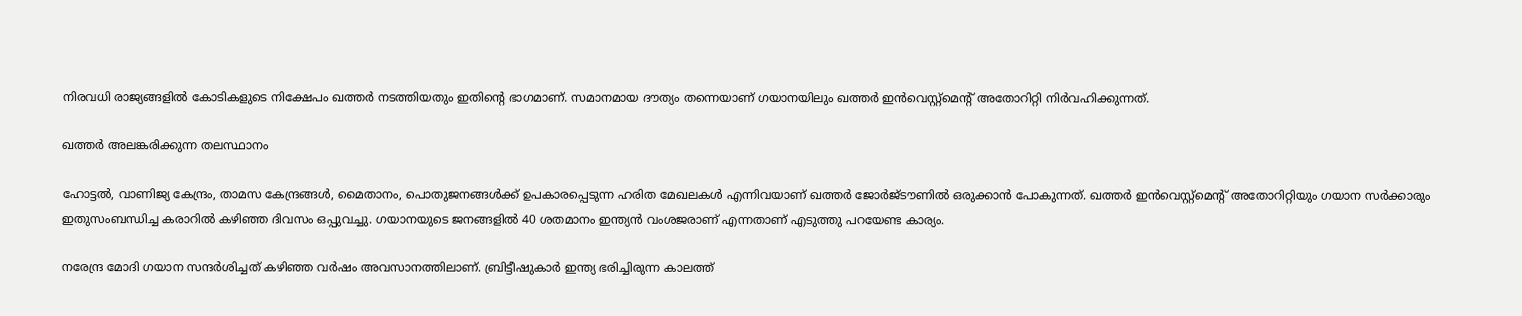നിരവധി രാജ്യങ്ങളില്‍ കോടികളുടെ നിക്ഷേപം ഖത്തര്‍ നടത്തിയതും ഇതിന്റെ ഭാഗമാണ്. സമാനമായ ദൗത്യം തന്നെയാണ് ഗയാനയിലും ഖത്തര്‍ ഇന്‍വെസ്റ്റ്‌മെന്റ് അതോറിറ്റി നിര്‍വഹിക്കുന്നത്.

ഖത്തര്‍ അലങ്കരിക്കുന്ന തലസ്ഥാനം

ഹോട്ടല്‍, വാണിജ്യ കേന്ദ്രം, താമസ കേന്ദ്രങ്ങള്‍, മൈതാനം, പൊതുജനങ്ങള്‍ക്ക് ഉപകാരപ്പെടുന്ന ഹരിത മേഖലകള്‍ എന്നിവയാണ് ഖത്തര്‍ ജോര്‍ജ്ടൗണില്‍ ഒരുക്കാന്‍ പോകുന്നത്. ഖത്തര്‍ ഇന്‍വെസ്റ്റ്‌മെന്റ് അതോറിറ്റിയും ഗയാന സര്‍ക്കാരും ഇതുസംബന്ധിച്ച കരാറില്‍ കഴിഞ്ഞ ദിവസം ഒപ്പുവച്ചു. ഗയാനയുടെ ജനങ്ങളില്‍ 40 ശതമാനം ഇന്ത്യന്‍ വംശജരാണ് എന്നതാണ് എടുത്തു പറയേണ്ട കാര്യം.

നരേന്ദ്ര മോദി ഗയാന സന്ദര്‍ശിച്ചത് കഴിഞ്ഞ വര്‍ഷം അവസാനത്തിലാണ്. ബ്രിട്ടീഷുകാര്‍ ഇന്ത്യ ഭരിച്ചിരുന്ന കാലത്ത്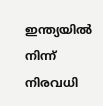ഇന്ത്യയില്‍ നിന്ന് നിരവധി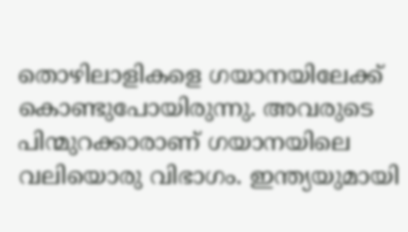തൊഴിലാളികളെ ഗയാനയിലേക്ക് കൊണ്ടുപോയിരുന്നു. അവരുടെ പിന്മുറക്കാരാണ് ഗയാനയിലെ വലിയൊരു വിഭാഗം. ഇന്ത്യയുമായി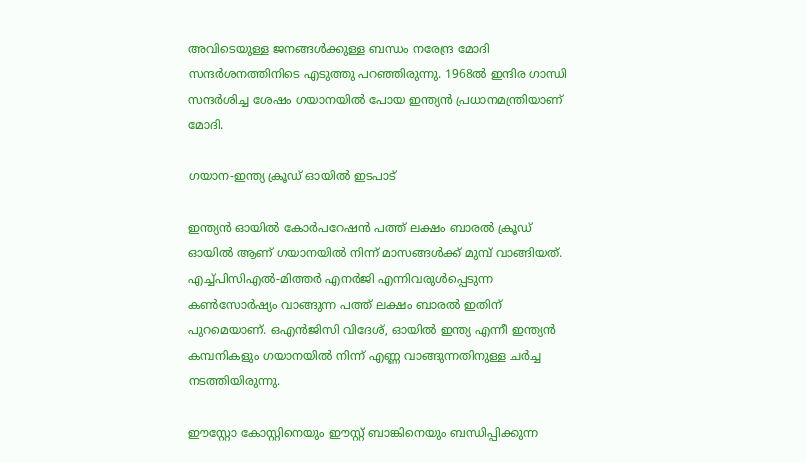അവിടെയുള്ള ജനങ്ങള്‍ക്കുള്ള ബന്ധം നരേന്ദ്ര മോദി സന്ദര്‍ശനത്തിനിടെ എടുത്തു പറഞ്ഞിരുന്നു. 1968ല്‍ ഇന്ദിര ഗാന്ധി സന്ദര്‍ശിച്ച ശേഷം ഗയാനയില്‍ പോയ ഇന്ത്യന്‍ പ്രധാനമന്ത്രിയാണ് മോദി.

ഗയാന-ഇന്ത്യ ക്രൂഡ് ഓയില്‍ ഇടപാട്

ഇന്ത്യന്‍ ഓയില്‍ കോര്‍പറേഷന്‍ പത്ത് ലക്ഷം ബാരല്‍ ക്രൂഡ് ഓയില്‍ ആണ് ഗയാനയില്‍ നിന്ന് മാസങ്ങള്‍ക്ക് മുമ്പ് വാങ്ങിയത്. എച്ച്പിസിഎല്‍-മിത്തര്‍ എനര്‍ജി എന്നിവരുള്‍പ്പെടുന്ന കണ്‍സോര്‍ഷ്യം വാങ്ങുന്ന പത്ത് ലക്ഷം ബാരല്‍ ഇതിന് പുറമെയാണ്. ഒഎന്‍ജിസി വിദേശ്, ഓയില്‍ ഇന്ത്യ എന്നീ ഇന്ത്യന്‍ കമ്പനികളും ഗയാനയില്‍ നിന്ന് എണ്ണ വാങ്ങുന്നതിനുള്ള ചര്‍ച്ച നടത്തിയിരുന്നു.

ഈസ്റ്റോ കോസ്റ്റിനെയും ഈസ്റ്റ് ബാങ്കിനെയും ബന്ധിപ്പിക്കുന്ന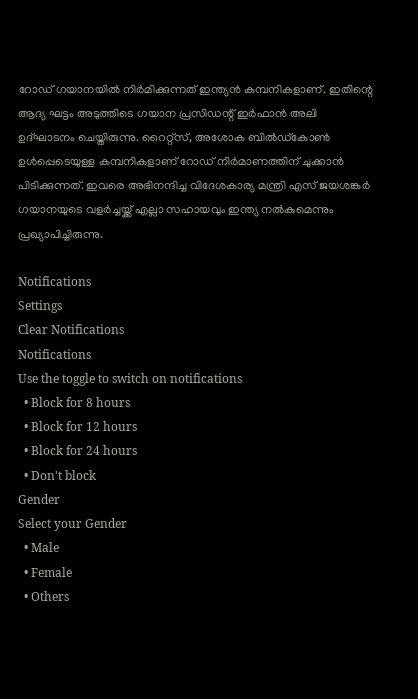റോഡ് ഗയാനയില്‍ നിര്‍മിക്കുന്നത് ഇന്ത്യന്‍ കമ്പനികളാണ്. ഇതിന്റെ ആദ്യ ഘട്ടം അടുത്തിടെ ഗയാന പ്രസിഡന്റ് ഇര്‍ഫാന്‍ അലി ഉദ്ഘാടനം ചെയ്തിരുന്നു. റൈറ്റ്‌സ്, അശോക ബില്‍ഡ്‌കോണ്‍ ഉള്‍പ്പെടെയുള്ള കമ്പനികളാണ് റോഡ് നിര്‍മാണത്തിന് ചുക്കാന്‍ പിടിക്കുന്നത്. ഇവരെ അഭിനന്ദിച്ച വിദേശകാര്യ മന്ത്രി എസ് ജയശങ്കര്‍ ഗയാനയുടെ വളര്‍ച്ചയ്ക്ക് എല്ലാ സഹായവും ഇന്ത്യ നല്‍കുമെന്നും പ്രഖ്യാപിച്ചിരുന്നു.

Notifications
Settings
Clear Notifications
Notifications
Use the toggle to switch on notifications
  • Block for 8 hours
  • Block for 12 hours
  • Block for 24 hours
  • Don't block
Gender
Select your Gender
  • Male
  • Female
  • Others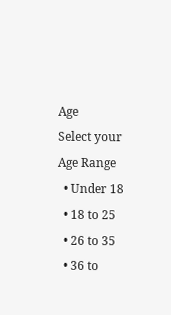Age
Select your Age Range
  • Under 18
  • 18 to 25
  • 26 to 35
  • 36 to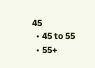45
  • 45 to 55
  • 55+